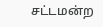சட்டமன்ற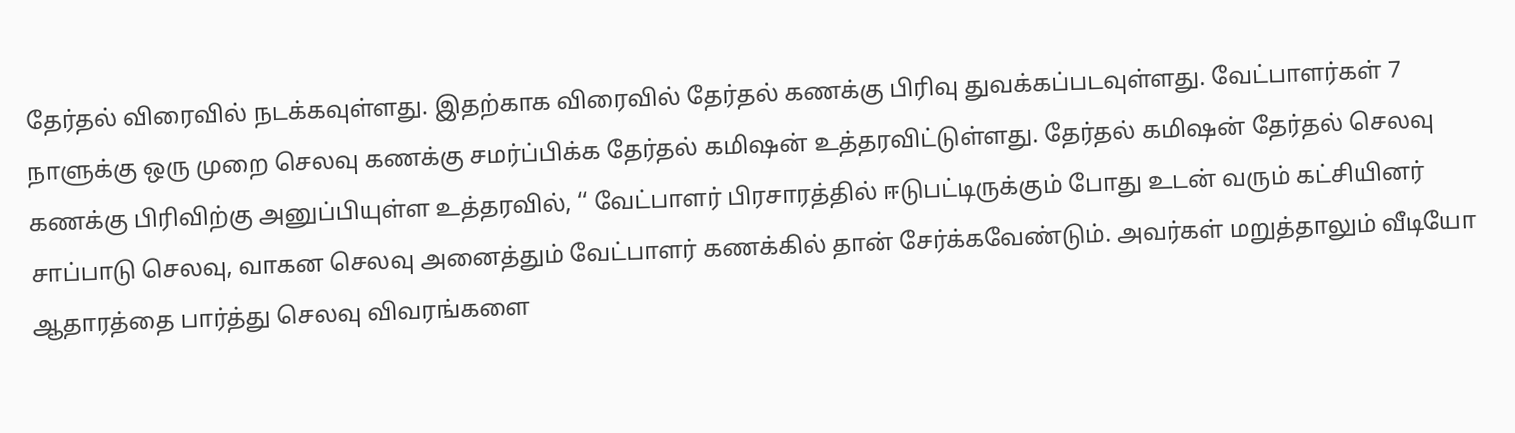தேர்தல் விரைவில் நடக்கவுள்ளது. இதற்காக விரைவில் தேர்தல் கணக்கு பிரிவு துவக்கப்படவுள்ளது. வேட்பாளர்கள் 7 நாளுக்கு ஒரு முறை செலவு கணக்கு சமர்ப்பிக்க தேர்தல் கமிஷன் உத்தரவிட்டுள்ளது. தேர்தல் கமிஷன் தேர்தல் செலவு கணக்கு பிரிவிற்கு அனுப்பியுள்ள உத்தரவில், ‘‘ வேட்பாளர் பிரசாரத்தில் ஈடுபட்டிருக்கும் போது உடன் வரும் கட்சியினர் சாப்பாடு செலவு, வாகன செலவு அனைத்தும் வேட்பாளர் கணக்கில் தான் சேர்க்கவேண்டும். அவர்கள் மறுத்தாலும் வீடியோ ஆதாரத்தை பார்த்து செலவு விவரங்களை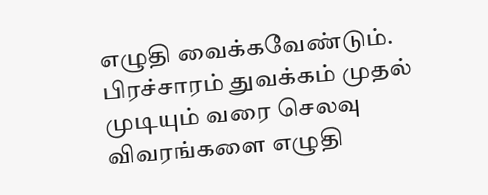எழுதி வைக்கவேண்டும்.
பிரச்சாரம் துவக்கம் முதல் முடியும் வரை செலவு விவரங்களை எழுதி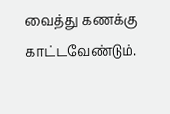வைத்து கணக்கு காட்டவேண்டும்.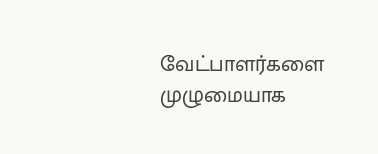வேட்பாளர்களை முழுமையாக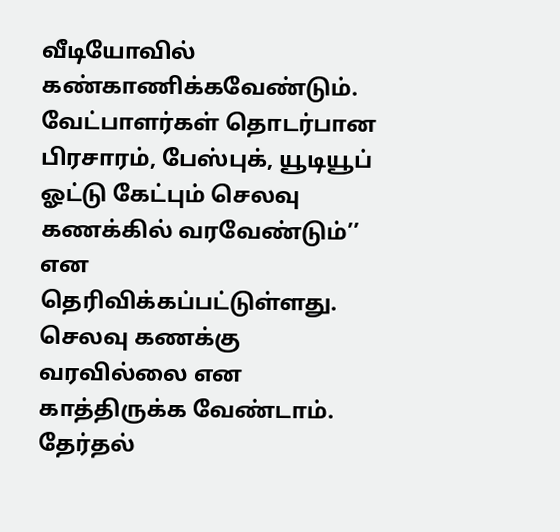வீடியோவில் கண்காணிக்கவேண்டும். வேட்பாளர்கள் தொடர்பான பிரசாரம், பேஸ்புக், யூடியூப் ஓட்டு கேட்பும் செலவு கணக்கில் வரவேண்டும்’’ என தெரிவிக்கப்பட்டுள்ளது. செலவு கணக்கு வரவில்லை என காத்திருக்க வேண்டாம். தேர்தல்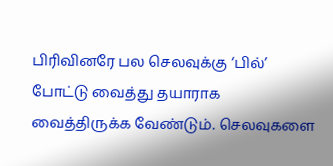பிரிவினரே பல செலவுக்கு ‘பில்’ போட்டு வைத்து தயாராக வைத்திருக்க வேண்டும். செலவுகளை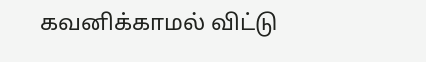கவனிக்காமல் விட்டு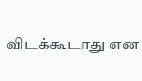விடக்கூடாது என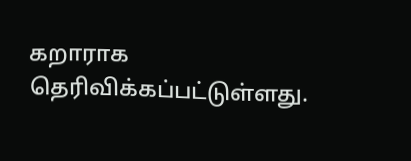கறாராக தெரிவிக்கப்பட்டுள்ளது.